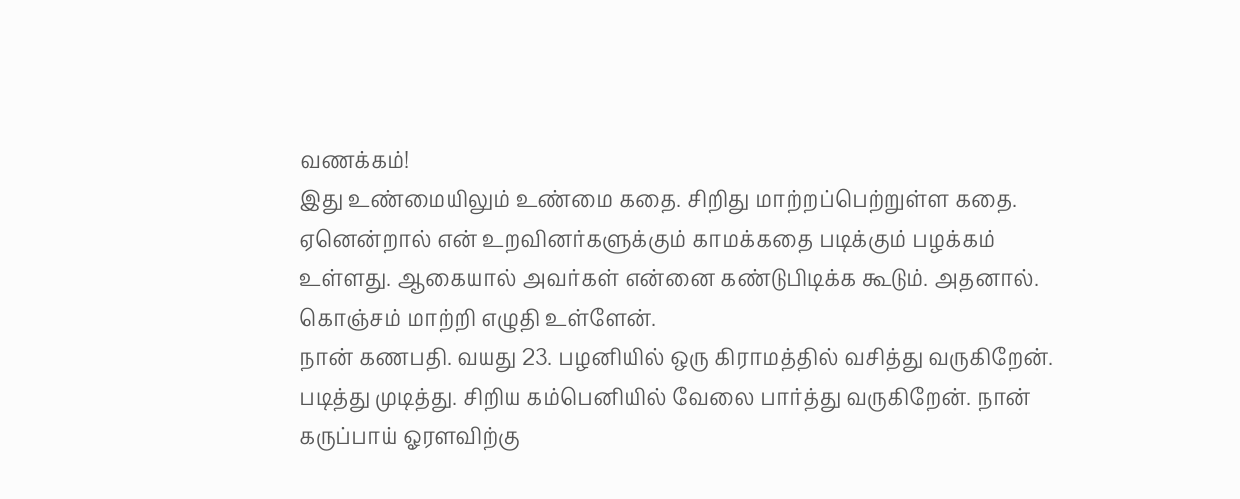வணக்கம்!
இது உண்மையிலும் உண்மை கதை. சிறிது மாற்றப்பெற்றுள்ள கதை. ஏனென்றால் என் உறவினர்களுக்கும் காமக்கதை படிக்கும் பழக்கம் உள்ளது. ஆகையால் அவர்கள் என்னை கண்டுபிடிக்க கூடும். அதனால். கொஞ்சம் மாற்றி எழுதி உள்ளேன்.
நான் கணபதி. வயது 23. பழனியில் ஒரு கிராமத்தில் வசித்து வருகிறேன். படித்து முடித்து. சிறிய கம்பெனியில் வேலை பார்த்து வருகிறேன். நான் கருப்பாய் ஓரளவிற்கு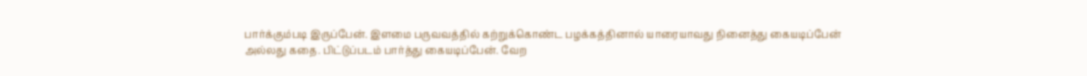பார்க்கும்படி இருப்பேன். இளமை பருவவத்தில் கற்றுக்கொண்ட பழக்கத்தினால் யாரையாவது நினைத்து கையடிப்பேன் அல்லது கதை. பிட்டுப்படம் பார்த்து கையடிப்பேன். வேற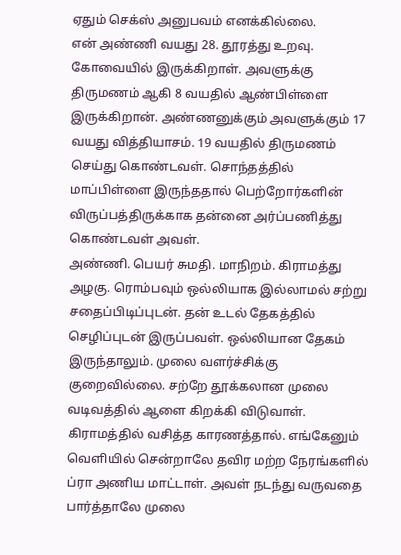ஏதும் செக்ஸ் அனுபவம் எனக்கில்லை.
என் அண்ணி வயது 28. தூரத்து உறவு. கோவையில் இருக்கிறாள். அவளுக்கு திருமணம் ஆகி 8 வயதில் ஆண்பிள்ளை இருக்கிறான். அண்ணனுக்கும் அவளுக்கும் 17 வயது வித்தியாசம். 19 வயதில் திருமணம் செய்து கொண்டவள். சொந்தத்தில் மாப்பிள்ளை இருந்ததால் பெற்றோர்களின் விருப்பத்திருக்காக தன்னை அர்ப்பணித்து கொண்டவள் அவள்.
அண்ணி. பெயர் சுமதி. மாநிறம். கிராமத்து அழகு. ரொம்பவும் ஒல்லியாக இல்லாமல் சற்று சதைப்பிடிப்புடன். தன் உடல் தேகத்தில் செழிப்புடன் இருப்பவள். ஒல்லியான தேகம் இருந்தாலும். முலை வளர்ச்சிக்கு குறைவில்லை. சற்றே தூக்கலான முலை வடிவத்தில் ஆளை கிறக்கி விடுவாள்.
கிராமத்தில் வசித்த காரணத்தால். எங்கேனும் வெளியில் சென்றாலே தவிர மற்ற நேரங்களில் ப்ரா அணிய மாட்டாள். அவள் நடந்து வருவதை பார்த்தாலே முலை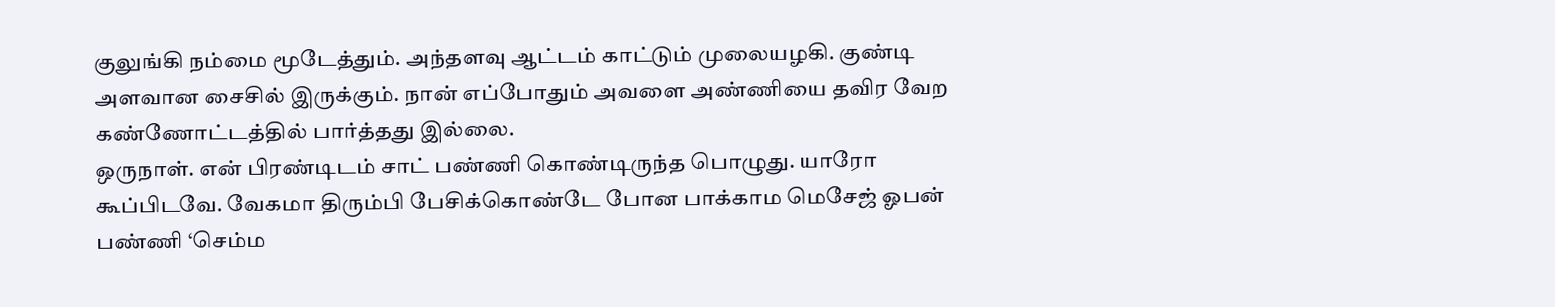குலுங்கி நம்மை மூடேத்தும். அந்தளவு ஆட்டம் காட்டும் முலையழகி. குண்டி அளவான சைசில் இருக்கும். நான் எப்போதும் அவளை அண்ணியை தவிர வேற கண்ணோட்டத்தில் பார்த்தது இல்லை.
ஒருநாள். என் பிரண்டிடம் சாட் பண்ணி கொண்டிருந்த பொழுது. யாரோ கூப்பிடவே. வேகமா திரும்பி பேசிக்கொண்டே போன பாக்காம மெசேஜ் ஓபன் பண்ணி ‘செம்ம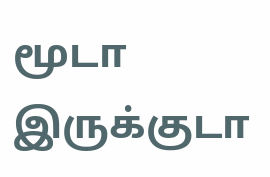மூடா இருக்குடா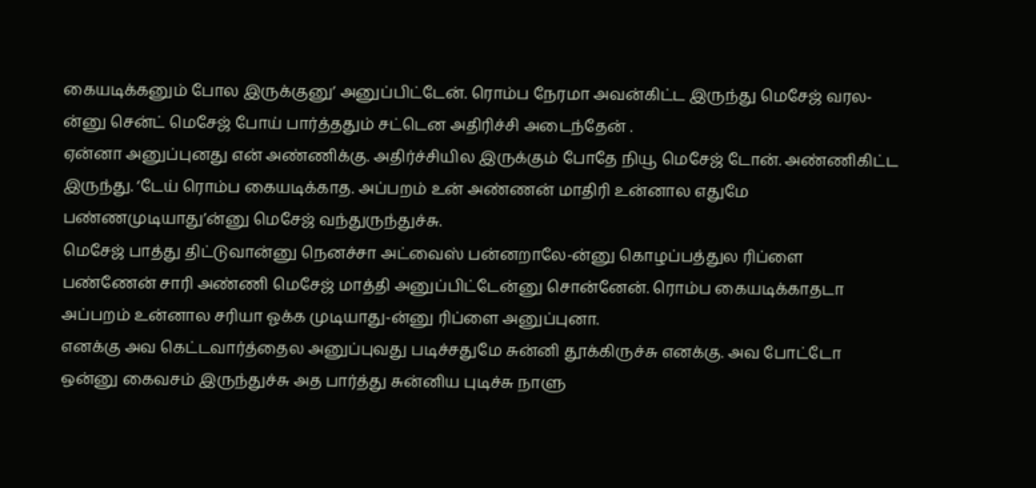கையடிக்கனும் போல இருக்குனு’ அனுப்பிட்டேன். ரொம்ப நேரமா அவன்கிட்ட இருந்து மெசேஜ் வரல-ன்னு சென்ட் மெசேஜ் போய் பார்த்ததும் சட்டென அதிரிச்சி அடைந்தேன் .
ஏன்னா அனுப்புனது என் அண்ணிக்கு. அதிர்ச்சியில இருக்கும் போதே நியூ மெசேஜ் டோன். அண்ணிகிட்ட இருந்து. ‘டேய் ரொம்ப கையடிக்காத. அப்பறம் உன் அண்ணன் மாதிரி உன்னால எதுமே பண்ணமுடியாது’ன்னு மெசேஜ் வந்துருந்துச்சு.
மெசேஜ் பாத்து திட்டுவான்னு நெனச்சா அட்வைஸ் பன்னறாலே-ன்னு கொழப்பத்துல ரிப்ளை பண்ணேன் சாரி அண்ணி மெசேஜ் மாத்தி அனுப்பிட்டேன்னு சொன்னேன். ரொம்ப கையடிக்காதடா அப்பறம் உன்னால சரியா ஓக்க முடியாது-ன்னு ரிப்ளை அனுப்புனா.
எனக்கு அவ கெட்டவார்த்தைல அனுப்புவது படிச்சதுமே சுன்னி தூக்கிருச்சு எனக்கு. அவ போட்டோ ஒன்னு கைவசம் இருந்துச்சு அத பார்த்து சுன்னிய புடிச்சு நாளு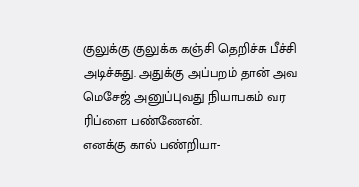குலுக்கு குலுக்க கஞ்சி தெறிச்சு பீச்சி அடிச்சுது. அதுக்கு அப்பறம் தான் அவ மெசேஜ் அனுப்புவது நியாபகம் வர ரிப்ளை பண்ணேன்.
எனக்கு கால் பண்றியா-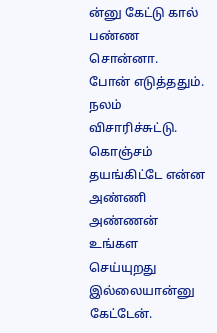ன்னு கேட்டு கால் பண்ண சொன்னா.
போன் எடுத்ததும். நலம் விசாரிச்சுட்டு. கொஞ்சம் தயங்கிட்டே என்ன அண்ணி அண்ணன் உங்கள செய்யுறது இல்லையான்னு கேட்டேன்.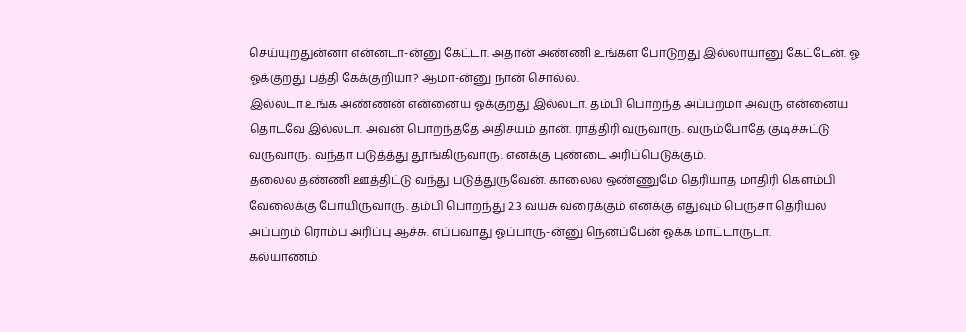செய்யுறதுன்னா என்னடா-ன்னு கேட்டா. அதான் அண்ணி உங்கள போடுறது இல்லாயானு கேட்டேன். ஓ ஓக்குறது பத்தி கேக்குறியா? ஆமா-ன்னு நான் சொல்ல.
இல்லடா உங்க அண்ணன் என்னைய ஓக்குறது இல்லடா. தம்பி பொறந்த அப்பறமா அவரு என்னைய தொடவே இல்லடா. அவன் பொறந்ததே அதிசயம் தான். ராத்திரி வருவாரு. வரும்போதே குடிச்சுட்டு வருவாரு. வந்தா படுத்த்து தூங்கிருவாரு. எனக்கு புண்டை அரிப்பெடுக்கும்.
தலைல தண்ணி ஊத்திட்டு வந்து படுத்துருவேன். காலைல ஒண்ணுமே தெரியாத மாதிரி கெளம்பி வேலைக்கு போயிருவாரு. தம்பி பொறந்து 2.3 வயசு வரைக்கும் எனக்கு எதுவும் பெருசா தெரியல அப்பறம் ரொம்ப அரிப்பு ஆச்சு. எப்பவாது ஓப்பாரு-ன்னு நெனப்பேன் ஓக்க மாட்டாருடா.
கல்யாணம்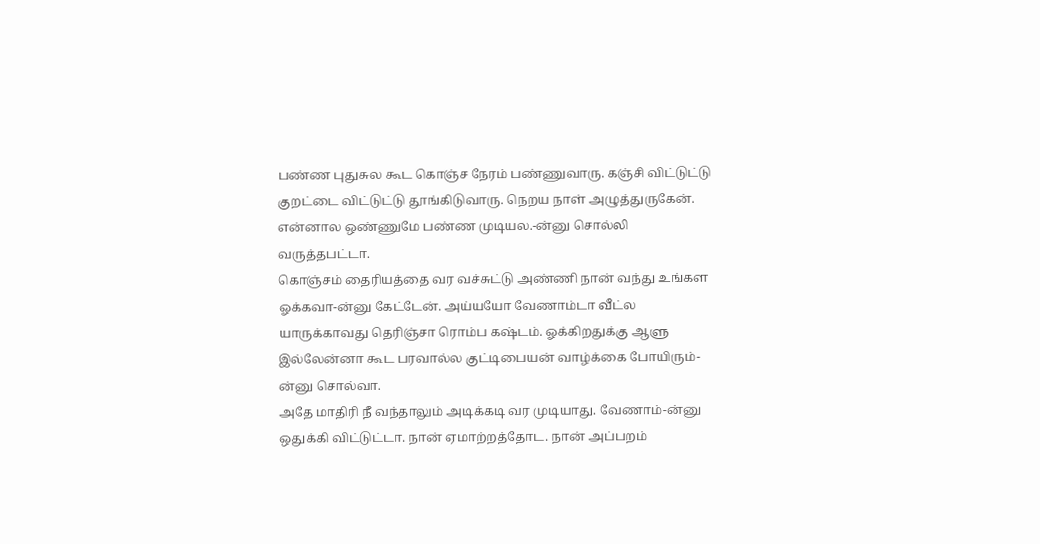பண்ண புதுசுல கூட கொஞ்ச நேரம் பண்ணுவாரு. கஞ்சி விட்டுட்டு குறட்டை விட்டுட்டு தூங்கிடுவாரு. நெறய நாள் அழுத்துருகேன். என்னால ஒண்ணுமே பண்ண முடியல.-ன்னு சொல்லி வருத்தபட்டா.
கொஞ்சம் தைரியத்தை வர வச்சுட்டு அண்ணி நான் வந்து உங்கள ஓக்கவா-ன்னு கேட்டேன். அய்யயோ வேணாம்டா வீட்ல யாருக்காவது தெரிஞ்சா ரொம்ப கஷ்டம். ஓக்கிறதுக்கு ஆளு இல்லேன்னா கூட பரவால்ல குட்டிபையன் வாழ்க்கை போயிரும்-ன்னு சொல்வா.
அதே மாதிரி நீ வந்தாலும் அடிக்கடி வர முடியாது. வேணாம்-ன்னு ஒதுக்கி விட்டுட்டா. நான் ஏமாற்றத்தோட. நான் அப்பறம்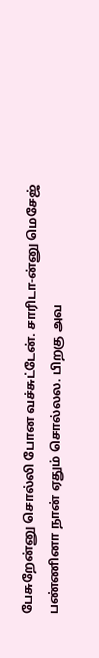பேசுறேன்னு சொல்லி போன வச்சுட்டேன். சாரிடா-ன்னு மெசேஜ் பண்ணினா நான் ஏதும் சொல்லல. பிறகு அவ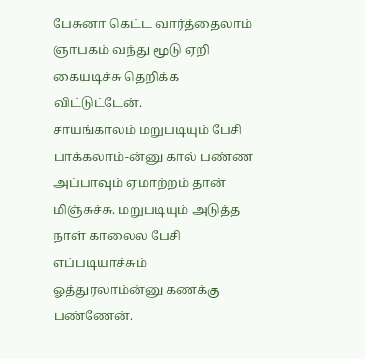பேசுனா கெட்ட வார்த்தைலாம் ஞாபகம் வந்து மூடு ஏறி கையடிச்சு தெறிக்க விட்டுட்டேன்.
சாயங்காலம் மறுபடியும் பேசி பாக்கலாம்-ன்னு கால் பண்ண அப்பாவும் ஏமாற்றம் தான் மிஞ்சுச்சு. மறுபடியும் அடுத்த நாள் காலைல பேசி எப்படியாச்சும் ஓத்துரலாம்ன்னு கணக்கு பண்ணேன்.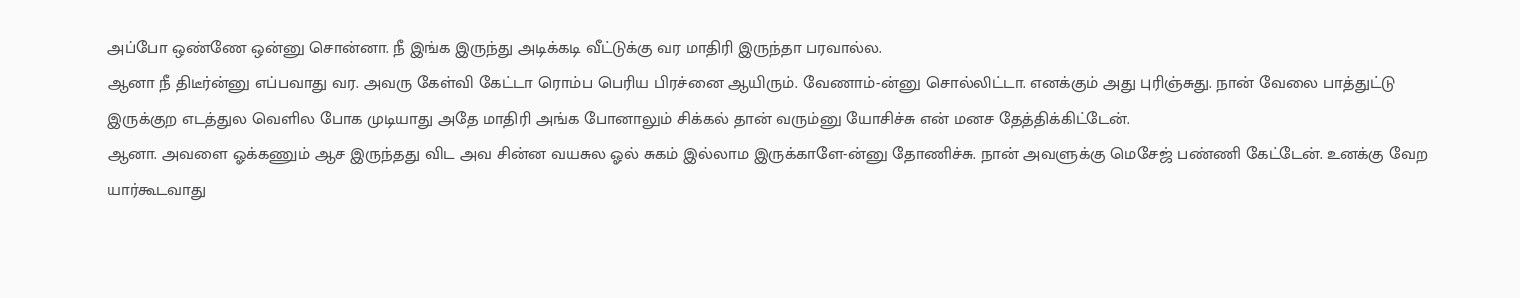அப்போ ஒண்ணே ஒன்னு சொன்னா. நீ இங்க இருந்து அடிக்கடி வீட்டுக்கு வர மாதிரி இருந்தா பரவால்ல.
ஆனா நீ திடீர்ன்னு எப்பவாது வர. அவரு கேள்வி கேட்டா ரொம்ப பெரிய பிரச்னை ஆயிரும். வேணாம்-ன்னு சொல்லிட்டா. எனக்கும் அது புரிஞ்சுது. நான் வேலை பாத்துட்டு இருக்குற எடத்துல வெளில போக முடியாது அதே மாதிரி அங்க போனாலும் சிக்கல் தான் வரும்னு யோசிச்சு என் மனச தேத்திக்கிட்டேன்.
ஆனா. அவளை ஓக்கணும் ஆச இருந்தது விட அவ சின்ன வயசுல ஓல் சுகம் இல்லாம இருக்காளே-ன்னு தோணிச்சு. நான் அவளுக்கு மெசேஜ் பண்ணி கேட்டேன். உனக்கு வேற யார்கூடவாது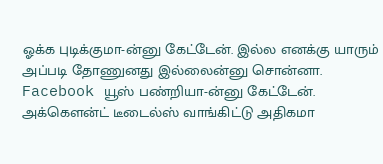ஓக்க புடிக்குமா-ன்னு கேட்டேன். இல்ல எனக்கு யாரும் அப்படி தோணுனது இல்லைன்னு சொன்னா.
Facebook யூஸ் பண்றியா-ன்னு கேட்டேன். அக்கௌன்ட் டீடைல்ஸ் வாங்கிட்டு அதிகமா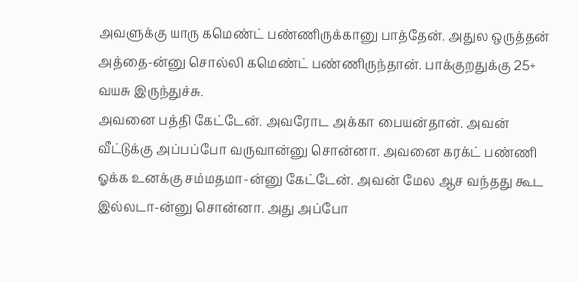அவளுக்கு யாரு கமெண்ட் பண்ணிருக்கானு பாத்தேன். அதுல ஒருத்தன் அத்தை-ன்னு சொல்லி கமெண்ட் பண்ணிருந்தான். பாக்குறதுக்கு 25+ வயசு இருந்துச்சு.
அவனை பத்தி கேட்டேன். அவரோட அக்கா பையன்தான். அவன் வீட்டுக்கு அப்பப்போ வருவான்னு சொன்னா. அவனை கரக்ட் பண்ணி ஓக்க உனக்கு சம்மதமா-ன்னு கேட்டேன். அவன் மேல ஆச வந்தது கூட இல்லடா-ன்னு சொன்னா. அது அப்போ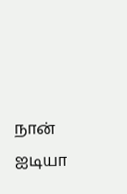நான் ஐடியா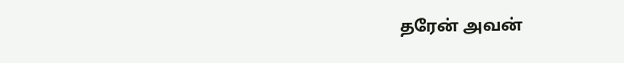தரேன் அவன்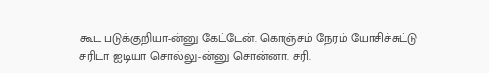கூட படுக்குறியா-ன்னு கேட்டேன். கொஞ்சம் நேரம் யோசிச்சுட்டு சரிடா ஐடியா சொல்லு-ன்னு சொன்னா. சரி.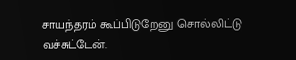சாயந்தரம் கூப்பிடுறேனு சொல்லிட்டு வச்சுட்டேன்.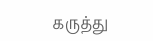கருத்து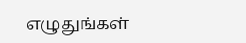எழுதுங்கள்